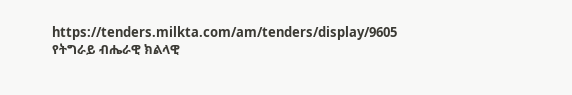https://tenders.milkta.com/am/tenders/display/9605
የትግራይ ብሔራዊ ክልላዊ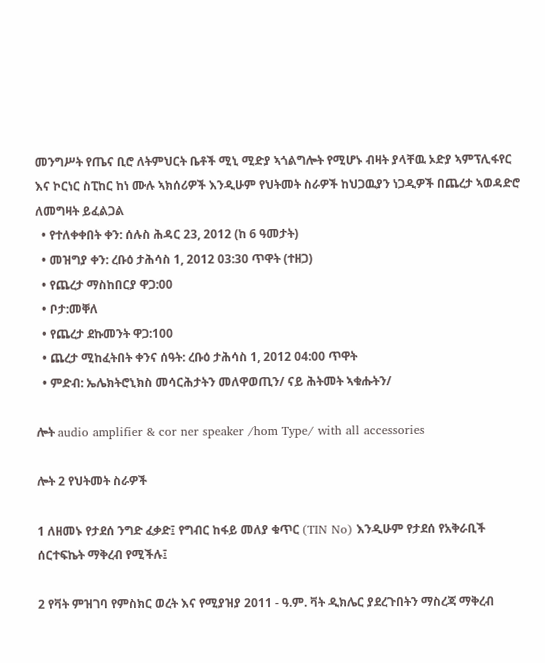መንግሥት የጤና ቢሮ ለትምህርት ቤቶች ሚኒ ሚድያ ኣጎልግሎት የሚሆኑ ብዛት ያላቸዉ ኦድያ ኣምፕሊፋየር እና ኮርነር ስፒከር ከነ ሙሉ ኣክሰሪዎች እንዲሁም የህትመት ስራዎች ከህጋዉያን ነጋዲዎች በጨረታ ኣወዳድሮ ለመግዛት ይፈልጋል
  • የተለቀቀበት ቀን: ሰሉስ ሕዳር 23, 2012 (ከ 6 ዓመታት)
  • መዝግያ ቀን: ረቡዕ ታሕሳስ 1, 2012 03:30 ጥዋት (ተዘጋ)
  • የጨረታ ማስከበርያ ዋጋ:00
  • ቦታ:መቐለ
  • የጨረታ ደኩመንት ዋጋ:100
  • ጨረታ ሚከፈትበት ቀንና ሰዓት: ረቡዕ ታሕሳስ 1, 2012 04:00 ጥዋት
  • ምድብ: ኤሌክትሮኒክስ መሳርሕታትን መለዋወጢን/ ናይ ሕትመት ኣቁሑትን/

ሎት audio amplifier & cor ner speaker /hom Type/ with all accessories

ሎት 2 የህትመት ስራዎች

1 ለዘመኑ የታደሰ ንግድ ፈቃድ፤ የግብር ከፋይ መለያ ቁጥር (TIN No) እንዲሁም የታደሰ የአቅራቢች ሰርተፍኬት ማቅረብ የሚችሉ፤

2 የቫት ምዝገባ የምስክር ወረት እና የሚያዝያ 2011 - ዓ.ም. ቫት ዲክሌር ያደረጉበትን ማስረጃ ማቅረብ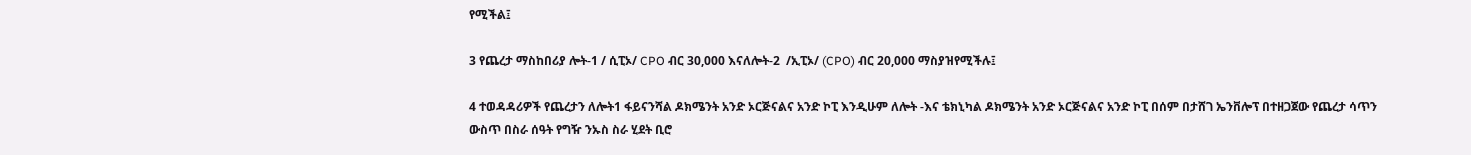የሚችል፤

3 የጨረታ ማስከበሪያ ሎት-1 / ሲፒኦ/ CPO ብር 30,000 እናለሎት-2  /ኢፒኦ/ (CPO) ብር 20,000 ማስያዝየሚችሉ፤

4 ተወዳዳሪዎች የጨረታን ለሎት1 ፋይናንሻል ዶክሜንት አንድ ኦርጅናልና አንድ ኮፒ እንዲሁም ለሎት -እና ቴክኒካል ዶክሜንት አንድ ኦርጅናልና አንድ ኮፒ በሰም በታሸገ ኤንቨሎፕ በተዘጋጀው የጨረታ ሳጥን ውስጥ በስራ ሰዓት የግዥ ንኡስ ስራ ሂደት ቢሮ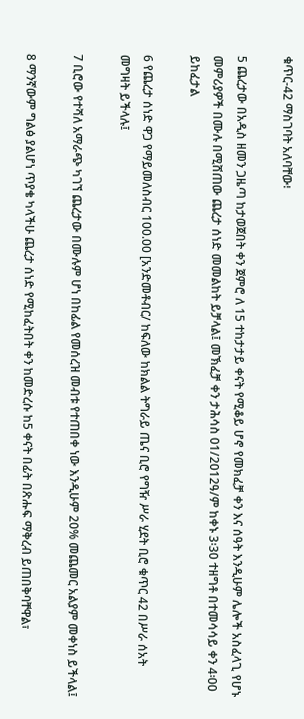ቁጥር-42 ማስገባት አለባቸው፧

5 ጨረታው በአዲስ ዘመን ጋዜጣ ከታወጀበት ቀን ጀምሮ ለ 15 ተከታታይ ቀናት የሚቆይ ሆኖ የመክፈቻ ቀን እና ሰዓት እንዲሁም ሌሎች አስፈላጊ የሆኑ መምሪያዎች በሙሉ በሚሸጠው ጨረታ ሰነድ መመልከት ይቻላል፤ መኽፈቻ ቀን ታሕሳስ 01/2012ዓ/ም ከቀኑ 3፡30 ተዘግቶ በተመሳሳይ ቀን 4፡00 ይከፈታል

6 የጨረታ ሰነድ ዋጋ የማይመለስብር 100.00 [አንድመቶብር/ ከፍለው ከክልል ትግራይ ጤና ቢሮ የግዥ ሥራ ሂደት ቢሮ ቁጥር 42 በሥራ ሰአት መግዛት ይችላሉ፤

7 ቢሮው የተሻለ አማራጭ ካገኘ ጨረታው በሙሉም ሆነ በከፊል የመሰረዝ መብቱ የተጠበቀ ነው እንዲሁም 20% መጨመር አልያም መቀነስ ይችላል፤

8 ማንኛውም ግልፅ ያልሆነ ጥያቄ ካላችሁ ጨረታ ሰነድ የሚከፈትበት ቀን ከመድረሱ ከ5 ቀናት በፊት በጽሑፍ ማቅረብ ይጠበቅባቸዋል፣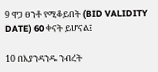9 ዋጋ ፀንቶ የሚቆይበት (BID VALIDITY DATE) 60 ቀናት ይሆናል፤

10 በእያንዳንዱ ንብረት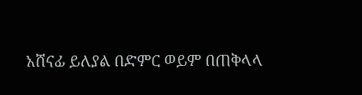አሸናፊ ይለያል በድምር ወይም በጠቅላላ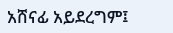አሸናፊ አይደረግም፤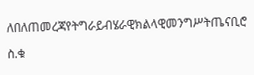ለበለጠመረጃየትግራይብሄራዊክልላዊመንግሥትጤናቢሮ

ስ.ቁ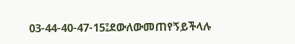03-44-40-47-15፤ደውለውመጠየኝይችላሉ